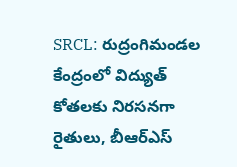SRCL: రుద్రంగిమండల కేంద్రంలో విద్యుత్ కోతలకు నిరసనగా రైతులు, బీఆర్ఎస్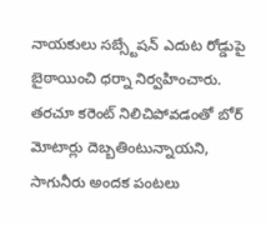నాయకులు సబ్స్టేషన్ ఎదుట రోడ్డుపై బైఠాయించి ధర్నా నిర్వహించారు. తరచూ కరెంట్ నిలిచిపోవడంతో బోర్ మోటార్లు దెబ్బతింటున్నాయని, సాగునీరు అందక పంటలు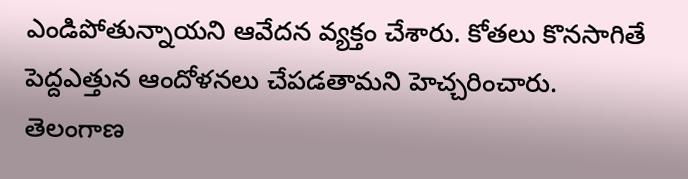ఎండిపోతున్నాయని ఆవేదన వ్యక్తం చేశారు. కోతలు కొనసాగితే పెద్దఎత్తున ఆందోళనలు చేపడతామని హెచ్చరించారు.
తెలంగాణ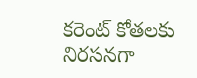కరెంట్ కోతలకు నిరసనగా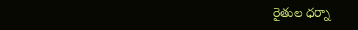రైతుల ధర్నా